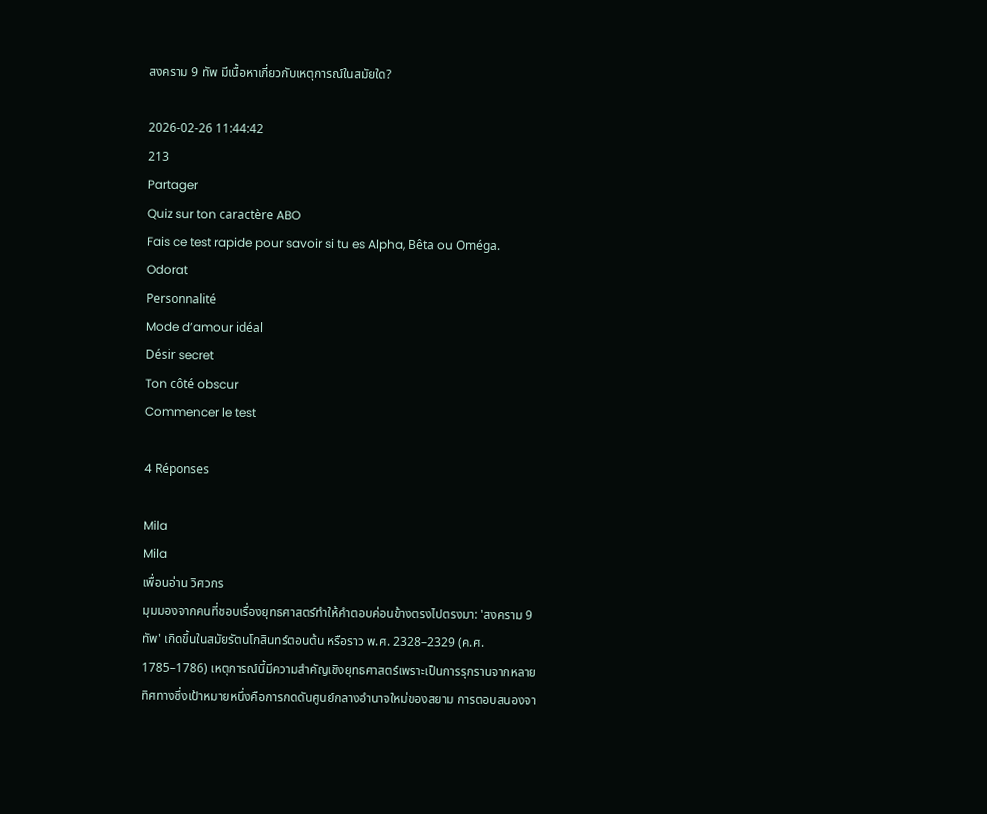สงคราม 9 ทัพ มีเนื้อหาเกี่ยวกับเหตุการณ์ในสมัยใด?

2026-02-26 11:44:42
213
Partager
Quiz sur ton caractère ABO
Fais ce test rapide pour savoir si tu es Alpha, Bêta ou Oméga.
Odorat
Personnalité
Mode d’amour idéal
Désir secret
Ton côté obscur
Commencer le test

4 Réponses

Mila
Mila
เพื่อนอ่าน วิศวกร
มุมมองจากคนที่ชอบเรื่องยุทธศาสตร์ทำให้คำตอบค่อนข้างตรงไปตรงมา: 'สงคราม 9 ทัพ' เกิดขึ้นในสมัยรัตนโกสินทร์ตอนต้น หรือราว พ.ศ. 2328–2329 (ค.ศ. 1785–1786) เหตุการณ์นี้มีความสำคัญเชิงยุทธศาสตร์เพราะเป็นการรุกรานจากหลายทิศทางซึ่งเป้าหมายหนึ่งคือการกดดันศูนย์กลางอำนาจใหม่ของสยาม การตอบสนองจา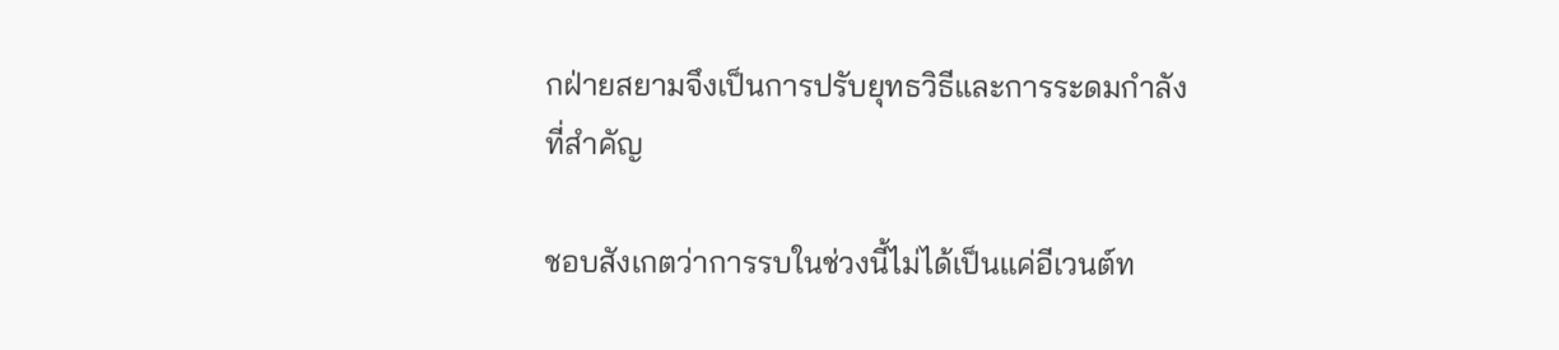กฝ่ายสยามจึงเป็นการปรับยุทธวิธีและการระดมกำลังที่สำคัญ

ชอบสังเกตว่าการรบในช่วงนี้ไม่ได้เป็นแค่อีเวนต์ท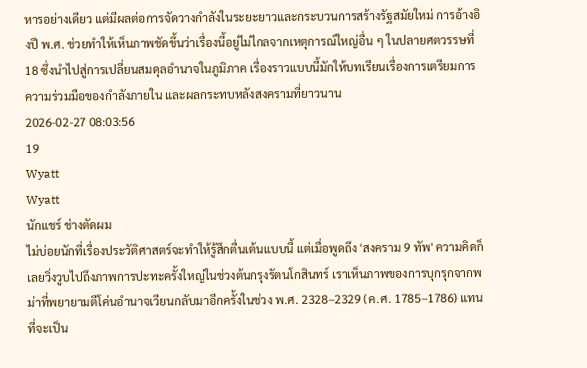หารอย่างเดียว แต่มีผลต่อการจัดวางกำลังในระยะยาวและกระบวนการสร้างรัฐสมัยใหม่ การอ้างอิงปี พ.ศ. ช่วยทำให้เห็นภาพชัดขึ้นว่าเรื่องนี้อยู่ไม่ไกลจากเหตุการณ์ใหญ่อื่น ๆ ในปลายศตวรรษที่ 18 ซึ่งนำไปสู่การเปลี่ยนสมดุลอำนาจในภูมิภาค เรื่องราวแบบนี้มักให้บทเรียนเรื่องการเตรียมการ ความร่วมมือของกำลังภายใน และผลกระทบหลังสงครามที่ยาวนาน
2026-02-27 08:03:56
19
Wyatt
Wyatt
นักแชร์ ช่างตัดผม
ไม่บ่อยนักที่เรื่องประวัติศาสตร์จะทำให้รู้สึกตื่นเต้นแบบนี้ แต่เมื่อพูดถึง 'สงคราม 9 ทัพ' ความคิดก็เลยวิ่งวูบไปถึงภาพการปะทะครั้งใหญ่ในช่วงต้นกรุงรัตนโกสินทร์ เราเห็นภาพของการบุกรุกจากพม่าที่พยายามตีโค่นอำนาจเวียนกลับมาอีกครั้งในช่วง พ.ศ. 2328–2329 (ค.ศ. 1785–1786) แทนที่จะเป็น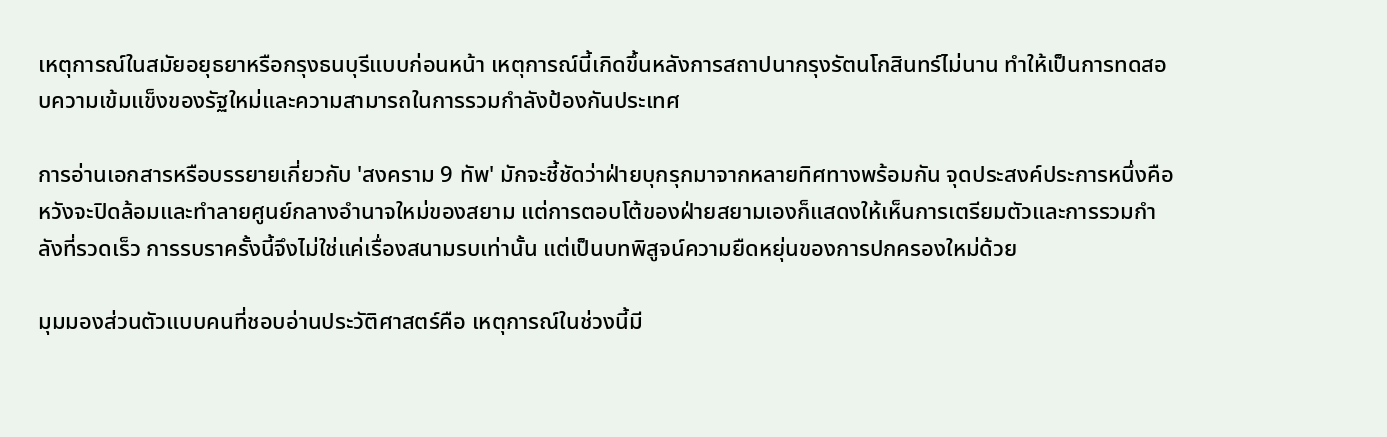เหตุการณ์ในสมัยอยุธยาหรือกรุงธนบุรีแบบก่อนหน้า เหตุการณ์นี้เกิดขึ้นหลังการสถาปนากรุงรัตนโกสินทร์ไม่นาน ทำให้เป็นการทดสอบความเข้มแข็งของรัฐใหม่และความสามารถในการรวมกำลังป้องกันประเทศ

การอ่านเอกสารหรือบรรยายเกี่ยวกับ 'สงคราม 9 ทัพ' มักจะชี้ชัดว่าฝ่ายบุกรุกมาจากหลายทิศทางพร้อมกัน จุดประสงค์ประการหนึ่งคือหวังจะปิดล้อมและทำลายศูนย์กลางอำนาจใหม่ของสยาม แต่การตอบโต้ของฝ่ายสยามเองก็แสดงให้เห็นการเตรียมตัวและการรวมกำลังที่รวดเร็ว การรบราครั้งนี้จึงไม่ใช่แค่เรื่องสนามรบเท่านั้น แต่เป็นบทพิสูจน์ความยืดหยุ่นของการปกครองใหม่ด้วย

มุมมองส่วนตัวแบบคนที่ชอบอ่านประวัติศาสตร์คือ เหตุการณ์ในช่วงนี้มี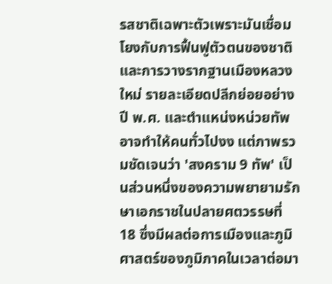รสชาติเฉพาะตัวเพราะมันเชื่อมโยงกับการฟื้นฟูตัวตนของชาติและการวางรากฐานเมืองหลวงใหม่ รายละเอียดปลีกย่อยอย่างปี พ.ศ. และตำแหน่งหน่วยทัพอาจทำให้คนทั่วไปงง แต่ภาพรวมชัดเจนว่า 'สงคราม 9 ทัพ' เป็นส่วนหนึ่งของความพยายามรักษาเอกราชในปลายศตวรรษที่ 18 ซึ่งมีผลต่อการเมืองและภูมิศาสตร์ของภูมิภาคในเวลาต่อมา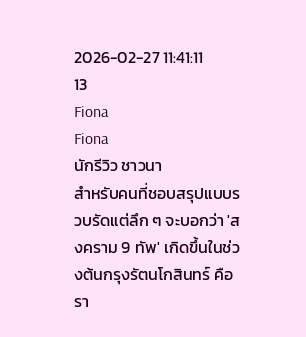2026-02-27 11:41:11
13
Fiona
Fiona
นักรีวิว ชาวนา
สำหรับคนที่ชอบสรุปแบบรวบรัดแต่ลึก ๆ จะบอกว่า 'สงคราม 9 ทัพ' เกิดขึ้นในช่วงต้นกรุงรัตนโกสินทร์ คือรา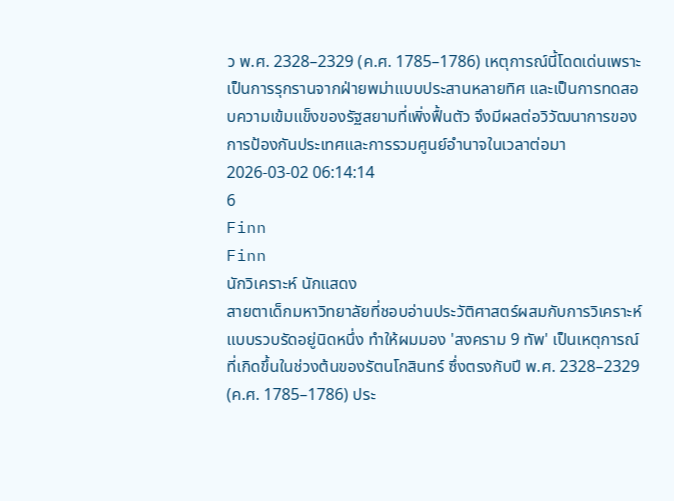ว พ.ศ. 2328–2329 (ค.ศ. 1785–1786) เหตุการณ์นี้โดดเด่นเพราะเป็นการรุกรานจากฝ่ายพม่าแบบประสานหลายทิศ และเป็นการทดสอบความเข้มแข็งของรัฐสยามที่เพิ่งฟื้นตัว จึงมีผลต่อวิวัฒนาการของการป้องกันประเทศและการรวมศูนย์อำนาจในเวลาต่อมา
2026-03-02 06:14:14
6
Finn
Finn
นักวิเคราะห์ นักแสดง
สายตาเด็กมหาวิทยาลัยที่ชอบอ่านประวัติศาสตร์ผสมกับการวิเคราะห์แบบรวบรัดอยู่นิดหนึ่ง ทำให้ผมมอง 'สงคราม 9 ทัพ' เป็นเหตุการณ์ที่เกิดขึ้นในช่วงต้นของรัตนโกสินทร์ ซึ่งตรงกับปี พ.ศ. 2328–2329 (ค.ศ. 1785–1786) ประ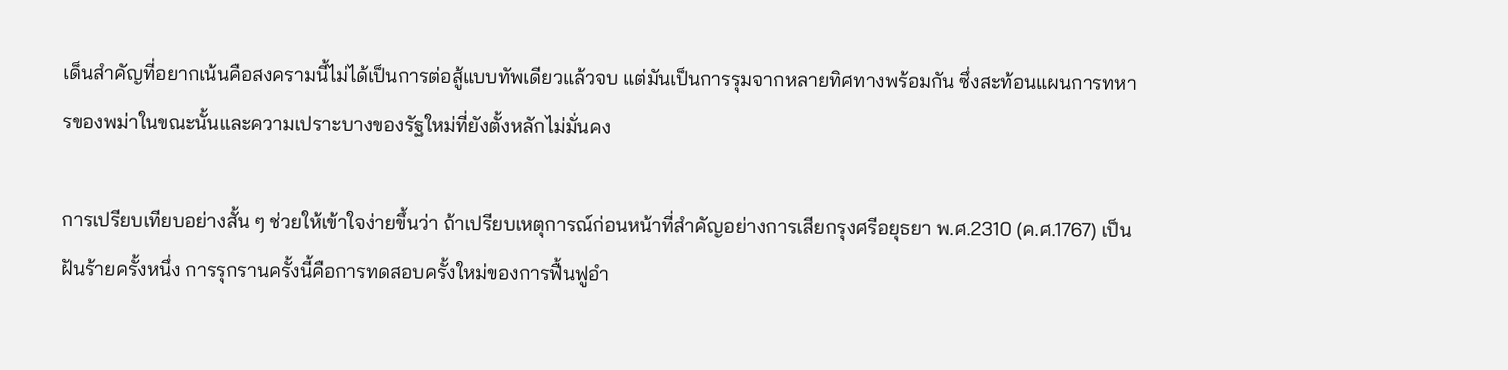เด็นสำคัญที่อยากเน้นคือสงครามนี้ไม่ได้เป็นการต่อสู้แบบทัพเดียวแล้วจบ แต่มันเป็นการรุมจากหลายทิศทางพร้อมกัน ซึ่งสะท้อนแผนการทหารของพม่าในขณะนั้นและความเปราะบางของรัฐใหม่ที่ยังตั้งหลักไม่มั่นคง

การเปรียบเทียบอย่างสั้น ๆ ช่วยให้เข้าใจง่ายขึ้นว่า ถ้าเปรียบเหตุการณ์ก่อนหน้าที่สำคัญอย่างการเสียกรุงศรีอยุธยา พ.ศ.2310 (ค.ศ.1767) เป็นฝันร้ายครั้งหนึ่ง การรุกรานครั้งนี้คือการทดสอบครั้งใหม่ของการฟื้นฟูอำ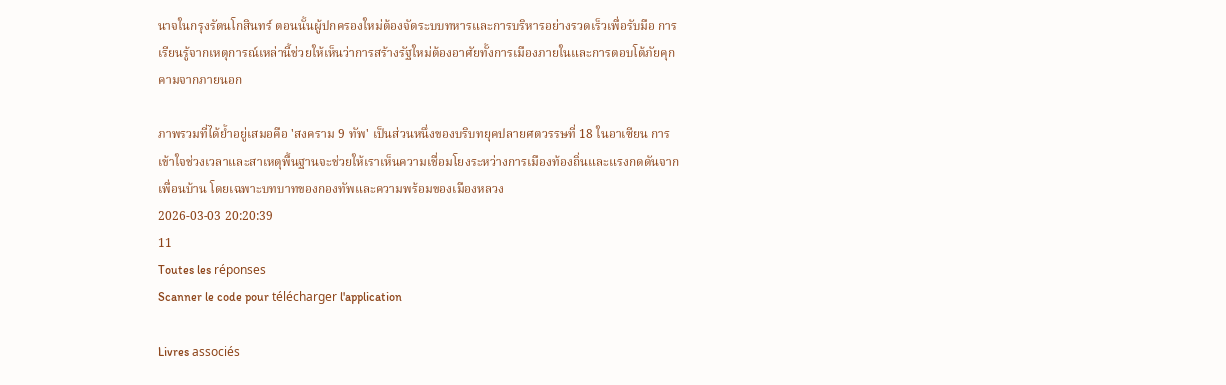นาจในกรุงรัตนโกสินทร์ ตอนนั้นผู้ปกครองใหม่ต้องจัดระบบทหารและการบริหารอย่างรวดเร็วเพื่อรับมือ การเรียนรู้จากเหตุการณ์เหล่านี้ช่วยให้เห็นว่าการสร้างรัฐใหม่ต้องอาศัยทั้งการเมืองภายในและการตอบโต้ภัยคุกคามจากภายนอก

ภาพรวมที่ได้ย้ำอยู่เสมอคือ 'สงคราม 9 ทัพ' เป็นส่วนหนึ่งของบริบทยุคปลายศตวรรษที่ 18 ในอาเซียน การเข้าใจช่วงเวลาและสาเหตุพื้นฐานจะช่วยให้เราเห็นความเชื่อมโยงระหว่างการเมืองท้องถิ่นและแรงกดดันจากเพื่อนบ้าน โดยเฉพาะบทบาทของกองทัพและความพร้อมของเมืองหลวง
2026-03-03 20:20:39
11
Toutes les réponses
Scanner le code pour télécharger l'application

Livres associés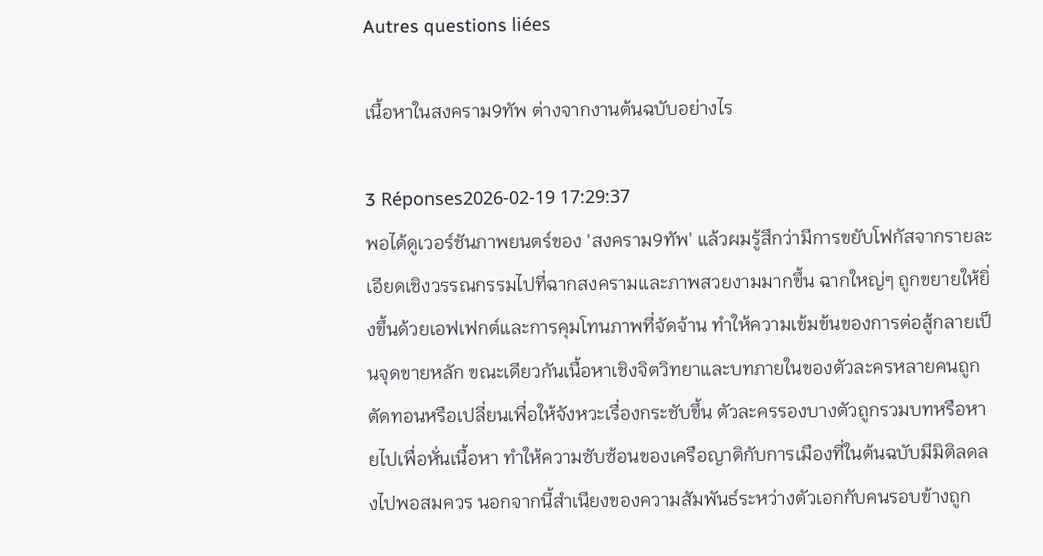Autres questions liées

เนื้อหาในสงคราม9ทัพ ต่างจากงานต้นฉบับอย่างไร

3 Réponses2026-02-19 17:29:37
พอได้ดูเวอร์ชันภาพยนตร์ของ 'สงคราม9ทัพ' แล้วผมรู้สึกว่ามีการขยับโฟกัสจากรายละเอียดเชิงวรรณกรรมไปที่ฉากสงครามและภาพสวยงามมากขึ้น ฉากใหญ่ๆ ถูกขยายให้ยิ่งขึ้นด้วยเอฟเฟกต์และการคุมโทนภาพที่จัดจ้าน ทำให้ความเข้มข้นของการต่อสู้กลายเป็นจุดขายหลัก ขณะเดียวกันเนื้อหาเชิงจิตวิทยาและบทภายในของตัวละครหลายคนถูกตัดทอนหรือเปลี่ยนเพื่อให้จังหวะเรื่องกระชับขึ้น ตัวละครรองบางตัวถูกรวมบทหรือหายไปเพื่อหั่นเนื้อหา ทำให้ความซับซ้อนของเครือญาติกับการเมืองที่ในต้นฉบับมีมิติลดลงไปพอสมควร นอกจากนี้สำเนียงของความสัมพันธ์ระหว่างตัวเอกกับคนรอบข้างถูก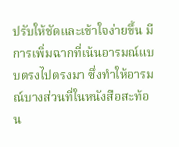ปรับให้ชัดและเข้าใจง่ายขึ้น มีการเพิ่มฉากที่เน้นอารมณ์แบบตรงไปตรงมา ซึ่งทำให้อารมณ์บางส่วนที่ในหนังสือสะท้อน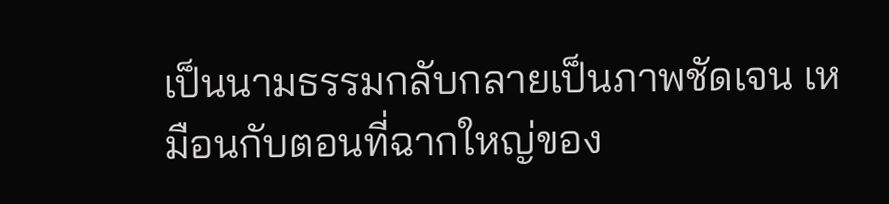เป็นนามธรรมกลับกลายเป็นภาพชัดเจน เหมือนกับตอนที่ฉากใหญ่ของ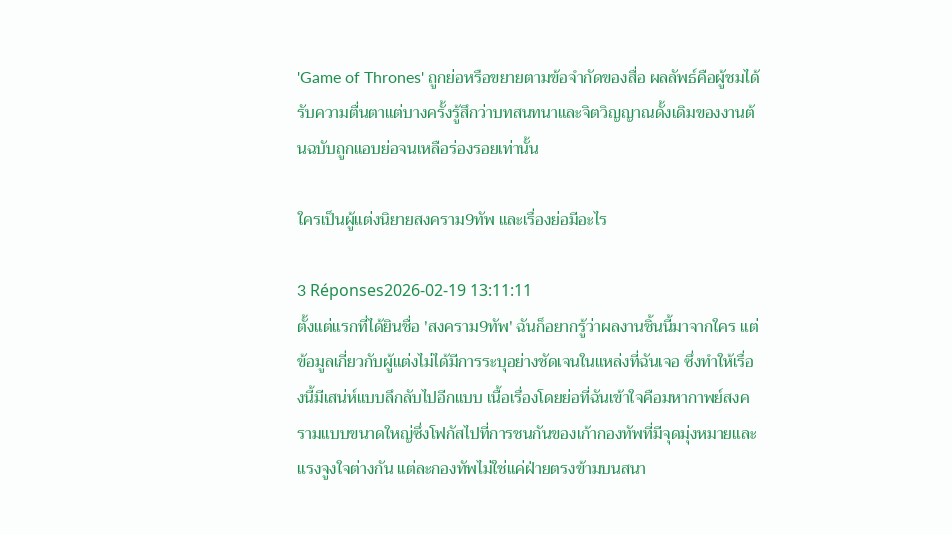'Game of Thrones' ถูกย่อหรือขยายตามข้อจำกัดของสื่อ ผลลัพธ์คือผู้ชมได้รับความตื่นตาแต่บางครั้งรู้สึกว่าบทสนทนาและจิตวิญญาณดั้งเดิมของงานต้นฉบับถูกแอบย่อจนเหลือร่องรอยเท่านั้น

ใครเป็นผู้แต่งนิยายสงคราม9ทัพ และเรื่องย่อมีอะไร

3 Réponses2026-02-19 13:11:11
ตั้งแต่แรกที่ได้ยินชื่อ 'สงคราม9ทัพ' ฉันก็อยากรู้ว่าผลงานชิ้นนี้มาจากใคร แต่ข้อมูลเกี่ยวกับผู้แต่งไม่ได้มีการระบุอย่างชัดเจนในแหล่งที่ฉันเจอ ซึ่งทำให้เรื่องนี้มีเสน่ห์แบบลึกลับไปอีกแบบ เนื้อเรื่องโดยย่อที่ฉันเข้าใจคือมหากาพย์สงครามแบบขนาดใหญ่ซึ่งโฟกัสไปที่การชนกันของเก้ากองทัพที่มีจุดมุ่งหมายและแรงจูงใจต่างกัน แต่ละกองทัพไม่ใช่แค่ฝ่ายตรงข้ามบนสนา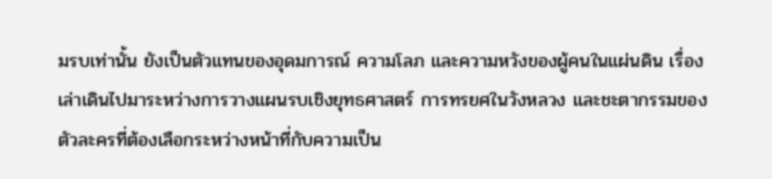มรบเท่านั้น ยังเป็นตัวแทนของอุดมการณ์ ความโลภ และความหวังของผู้คนในแผ่นดิน เรื่องเล่าเดินไปมาระหว่างการวางแผนรบเชิงยุทธศาสตร์ การทรยศในวังหลวง และชะตากรรมของตัวละครที่ต้องเลือกระหว่างหน้าที่กับความเป็น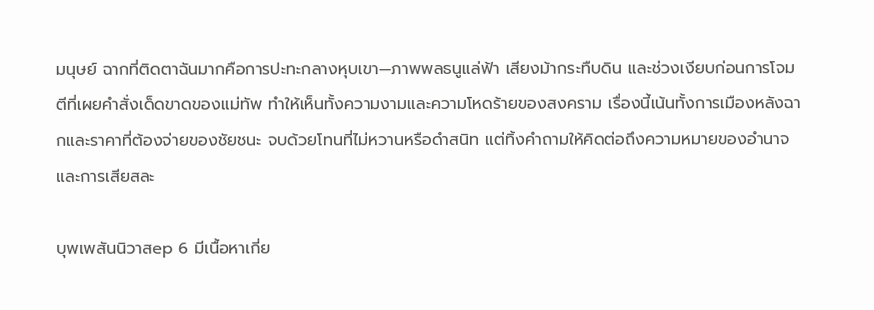มนุษย์ ฉากที่ติดตาฉันมากคือการปะทะกลางหุบเขา—ภาพพลธนูแล่ฟ้า เสียงม้ากระทืบดิน และช่วงเงียบก่อนการโจมตีที่เผยคำสั่งเด็ดขาดของแม่ทัพ ทำให้เห็นทั้งความงามและความโหดร้ายของสงคราม เรื่องนี้เน้นทั้งการเมืองหลังฉากและราคาที่ต้องจ่ายของชัยชนะ จบด้วยโทนที่ไม่หวานหรือดำสนิท แต่ทิ้งคำถามให้คิดต่อถึงความหมายของอำนาจและการเสียสละ

บุพเพสันนิวาสep 6 มีเนื้อหาเกี่ย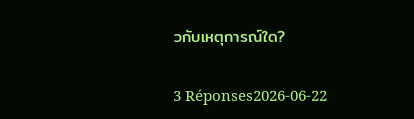วกับเหตุการณ์ใด?

3 Réponses2026-06-22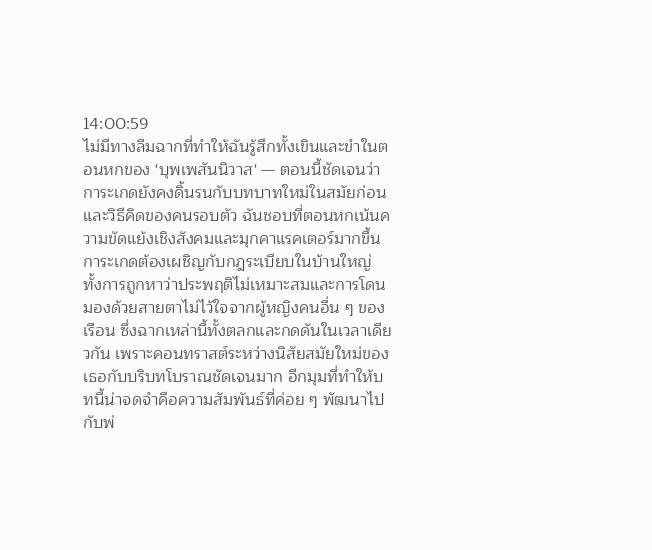14:00:59
ไม่มีทางลืมฉากที่ทำให้ฉันรู้สึกทั้งเขินและขำในตอนหกของ 'บุพเพสันนิวาส' — ตอนนี้ชัดเจนว่าการะเกดยังคงดิ้นรนกับบทบาทใหม่ในสมัยก่อนและวิธีคิดของคนรอบตัว ฉันชอบที่ตอนหกเน้นความขัดแย้งเชิงสังคมและมุกคาแรคเตอร์มากขึ้น การะเกดต้องเผชิญกับกฎระเบียบในบ้านใหญ่ ทั้งการถูกหาว่าประพฤติไม่เหมาะสมและการโดนมองด้วยสายตาไม่ไว้ใจจากผู้หญิงคนอื่น ๆ ของเรือน ซึ่งฉากเหล่านี้ทั้งตลกและกดดันในเวลาเดียวกัน เพราะคอนทราสต์ระหว่างนิสัยสมัยใหม่ของเธอกับบริบทโบราณชัดเจนมาก อีกมุมที่ทำให้บทนี้น่าจดจำคือความสัมพันธ์ที่ค่อย ๆ พัฒนาไปกับพ่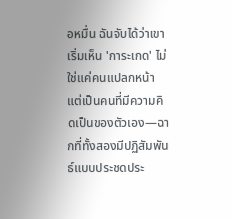อหมื่น ฉันจับได้ว่าเขาเริ่มเห็น 'การะเกด' ไม่ใช่แค่คนแปลกหน้า แต่เป็นคนที่มีความคิดเป็นของตัวเอง—ฉากที่ทั้งสองมีปฏิสัมพันธ์แบบประชดประ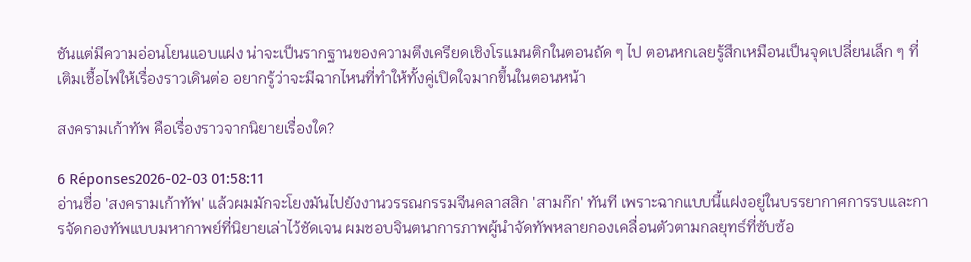ชันแต่มีความอ่อนโยนแอบแฝง น่าจะเป็นรากฐานของความตึงเครียดเชิงโรแมนติกในตอนถัด ๆ ไป ตอนหกเลยรู้สึกเหมือนเป็นจุดเปลี่ยนเล็ก ๆ ที่เติมเชื้อไฟให้เรื่องราวเดินต่อ อยากรู้ว่าจะมีฉากไหนที่ทำให้ทั้งคู่เปิดใจมากขึ้นในตอนหน้า

สงครามเก้าทัพ คือเรื่องราวจากนิยายเรื่องใด?

6 Réponses2026-02-03 01:58:11
อ่านชื่อ 'สงครามเก้าทัพ' แล้วผมมักจะโยงมันไปยังงานวรรณกรรมจีนคลาสสิก 'สามก๊ก' ทันที เพราะฉากแบบนี้แฝงอยู่ในบรรยากาศการรบและการจัดกองทัพแบบมหากาพย์ที่นิยายเล่าไว้ชัดเจน ผมชอบจินตนาการภาพผู้นำจัดทัพหลายกองเคลื่อนตัวตามกลยุทธ์ที่ซับซ้อ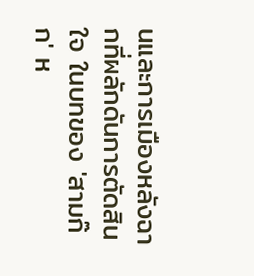นและการเมืองหลังฉากที่ผลักดันการตัดสินใจ ในบทของ 'สามก๊ก' ห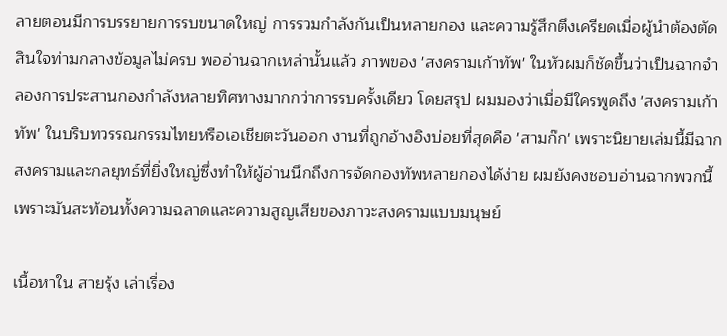ลายตอนมีการบรรยายการรบขนาดใหญ่ การรวมกำลังกันเป็นหลายกอง และความรู้สึกตึงเครียดเมื่อผู้นำต้องตัดสินใจท่ามกลางข้อมูลไม่ครบ พออ่านฉากเหล่านั้นแล้ว ภาพของ 'สงครามเก้าทัพ' ในหัวผมก็ชัดขึ้นว่าเป็นฉากจำลองการประสานกองกำลังหลายทิศทางมากกว่าการรบครั้งเดียว โดยสรุป ผมมองว่าเมื่อมีใครพูดถึง 'สงครามเก้าทัพ' ในบริบทวรรณกรรมไทยหรือเอเชียตะวันออก งานที่ถูกอ้างอิงบ่อยที่สุดคือ 'สามก๊ก' เพราะนิยายเล่มนี้มีฉากสงครามและกลยุทธ์ที่ยิ่งใหญ่ซึ่งทำให้ผู้อ่านนึกถึงการจัดกองทัพหลายกองได้ง่าย ผมยังคงชอบอ่านฉากพวกนี้เพราะมันสะท้อนทั้งความฉลาดและความสูญเสียของภาวะสงครามแบบมนุษย์

เนื้อหาใน สายรุ้ง เล่าเรื่อง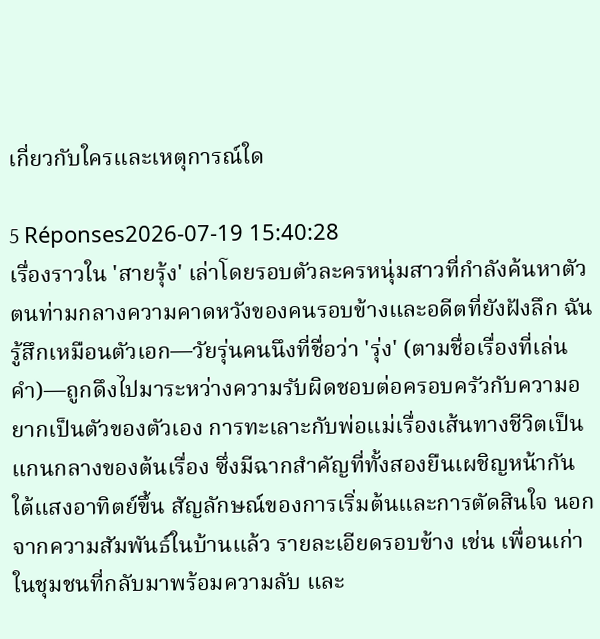เกี่ยวกับใครและเหตุการณ์ใด

5 Réponses2026-07-19 15:40:28
เรื่องราวใน 'สายรุ้ง' เล่าโดยรอบตัวละครหนุ่มสาวที่กำลังค้นหาตัวตนท่ามกลางความคาดหวังของคนรอบข้างและอดีตที่ยังฝังลึก ฉันรู้สึกเหมือนตัวเอก—วัยรุ่นคนนึงที่ชื่อว่า 'รุ่ง' (ตามชื่อเรื่องที่เล่นคำ)—ถูกดึงไปมาระหว่างความรับผิดชอบต่อครอบครัวกับความอยากเป็นตัวของตัวเอง การทะเลาะกับพ่อแม่เรื่องเส้นทางชีวิตเป็นแกนกลางของต้นเรื่อง ซึ่งมีฉากสำคัญที่ทั้งสองยืนเผชิญหน้ากันใต้แสงอาทิตย์ขึ้น สัญลักษณ์ของการเริ่มต้นและการตัดสินใจ นอกจากความสัมพันธ์ในบ้านแล้ว รายละเอียดรอบข้าง เช่น เพื่อนเก่าในชุมชนที่กลับมาพร้อมความลับ และ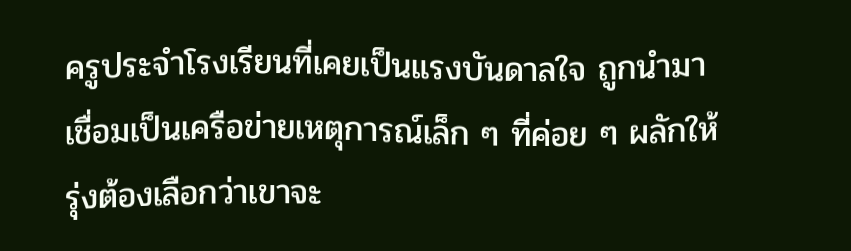ครูประจำโรงเรียนที่เคยเป็นแรงบันดาลใจ ถูกนำมาเชื่อมเป็นเครือข่ายเหตุการณ์เล็ก ๆ ที่ค่อย ๆ ผลักให้รุ่งต้องเลือกว่าเขาจะ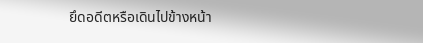ยึดอดีตหรือเดินไปข้างหน้า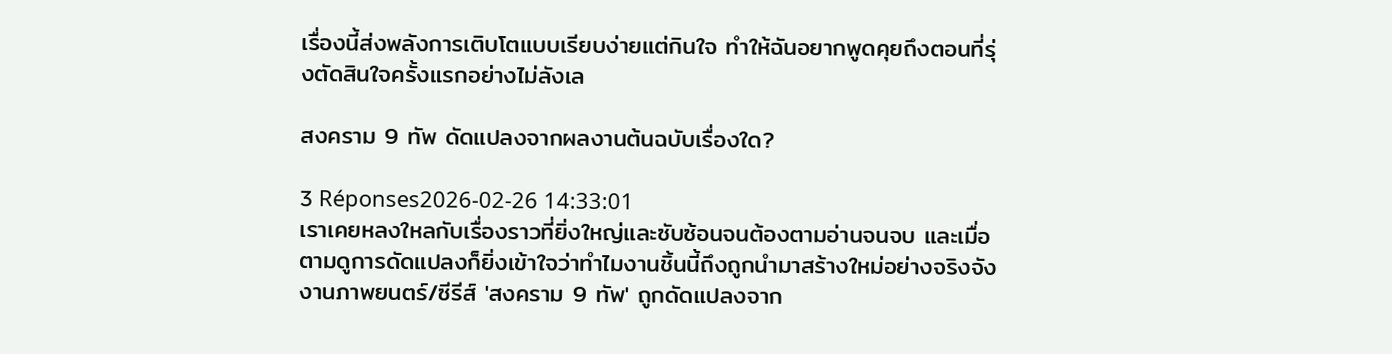เรื่องนี้ส่งพลังการเติบโตแบบเรียบง่ายแต่กินใจ ทำให้ฉันอยากพูดคุยถึงตอนที่รุ่งตัดสินใจครั้งแรกอย่างไม่ลังเล

สงคราม 9 ทัพ ดัดแปลงจากผลงานต้นฉบับเรื่องใด?

3 Réponses2026-02-26 14:33:01
เราเคยหลงใหลกับเรื่องราวที่ยิ่งใหญ่และซับซ้อนจนต้องตามอ่านจนจบ และเมื่อตามดูการดัดแปลงก็ยิ่งเข้าใจว่าทำไมงานชิ้นนี้ถึงถูกนำมาสร้างใหม่อย่างจริงจัง งานภาพยนตร์/ซีรีส์ 'สงคราม 9 ทัพ' ถูกดัดแปลงจาก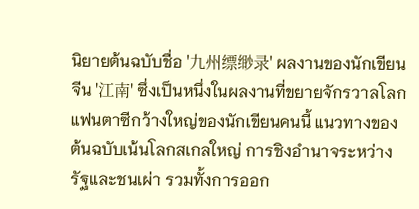นิยายต้นฉบับชื่อ '九州缥缈录' ผลงานของนักเขียนจีน '江南' ซึ่งเป็นหนึ่งในผลงานที่ขยายจักรวาลโลกแฟนตาซีกว้างใหญ่ของนักเขียนคนนี้ แนวทางของต้นฉบับเน้นโลกสเกลใหญ่ การชิงอำนาจระหว่างรัฐและชนเผ่า รวมทั้งการออก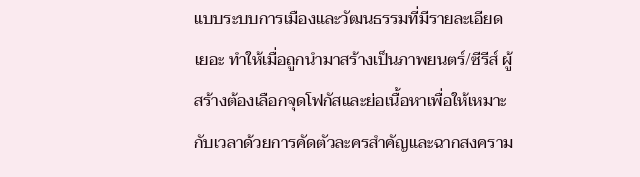แบบระบบการเมืองและวัฒนธรรมที่มีรายละเอียดเยอะ ทำให้เมื่อถูกนำมาสร้างเป็นภาพยนตร์/ซีรีส์ ผู้สร้างต้องเลือกจุดโฟกัสและย่อเนื้อหาเพื่อให้เหมาะกับเวลาด้วยการคัดตัวละครสำคัญและฉากสงคราม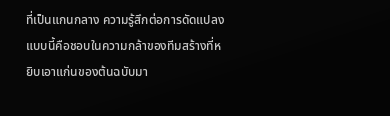ที่เป็นแกนกลาง ความรู้สึกต่อการดัดแปลงแบบนี้คือชอบในความกล้าของทีมสร้างที่หยิบเอาแก่นของต้นฉบับมา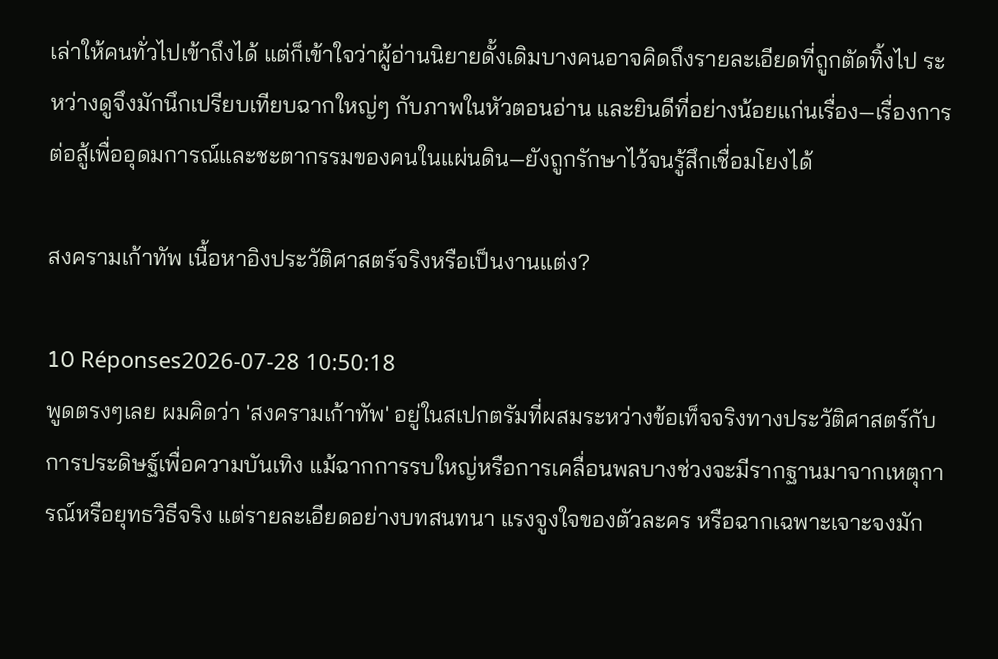เล่าให้คนทั่วไปเข้าถึงได้ แต่ก็เข้าใจว่าผู้อ่านนิยายดั้งเดิมบางคนอาจคิดถึงรายละเอียดที่ถูกตัดทิ้งไป ระหว่างดูจึงมักนึกเปรียบเทียบฉากใหญ่ๆ กับภาพในหัวตอนอ่าน และยินดีที่อย่างน้อยแก่นเรื่อง—เรื่องการต่อสู้เพื่ออุดมการณ์และชะตากรรมของคนในแผ่นดิน—ยังถูกรักษาไว้จนรู้สึกเชื่อมโยงได้

สงครามเก้าทัพ เนื้อหาอิงประวัติศาสตร์จริงหรือเป็นงานแต่ง?

10 Réponses2026-07-28 10:50:18
พูดตรงๆเลย ผมคิดว่า 'สงครามเก้าทัพ' อยู่ในสเปกตรัมที่ผสมระหว่างข้อเท็จจริงทางประวัติศาสตร์กับการประดิษฐ์เพื่อความบันเทิง แม้ฉากการรบใหญ่หรือการเคลื่อนพลบางช่วงจะมีรากฐานมาจากเหตุการณ์หรือยุทธวิธีจริง แต่รายละเอียดอย่างบทสนทนา แรงจูงใจของตัวละคร หรือฉากเฉพาะเจาะจงมัก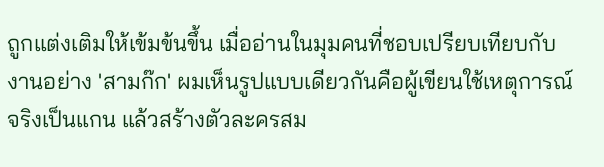ถูกแต่งเติมให้เข้มข้นขึ้น เมื่ออ่านในมุมคนที่ชอบเปรียบเทียบกับงานอย่าง 'สามก๊ก' ผมเห็นรูปแบบเดียวกันคือผู้เขียนใช้เหตุการณ์จริงเป็นแกน แล้วสร้างตัวละครสม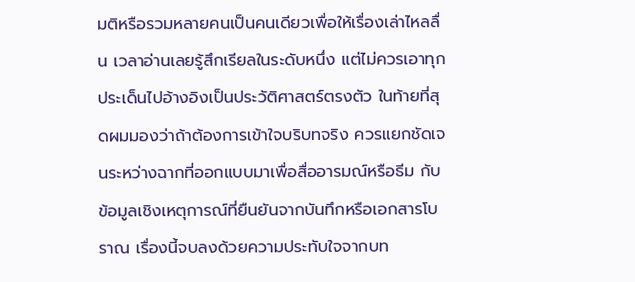มติหรือรวมหลายคนเป็นคนเดียวเพื่อให้เรื่องเล่าไหลลื่น เวลาอ่านเลยรู้สึกเรียลในระดับหนึ่ง แต่ไม่ควรเอาทุกประเด็นไปอ้างอิงเป็นประวัติศาสตร์ตรงตัว ในท้ายที่สุดผมมองว่าถ้าต้องการเข้าใจบริบทจริง ควรแยกชัดเจนระหว่างฉากที่ออกแบบมาเพื่อสื่ออารมณ์หรือธีม กับข้อมูลเชิงเหตุการณ์ที่ยืนยันจากบันทึกหรือเอกสารโบราณ เรื่องนี้จบลงด้วยความประทับใจจากบท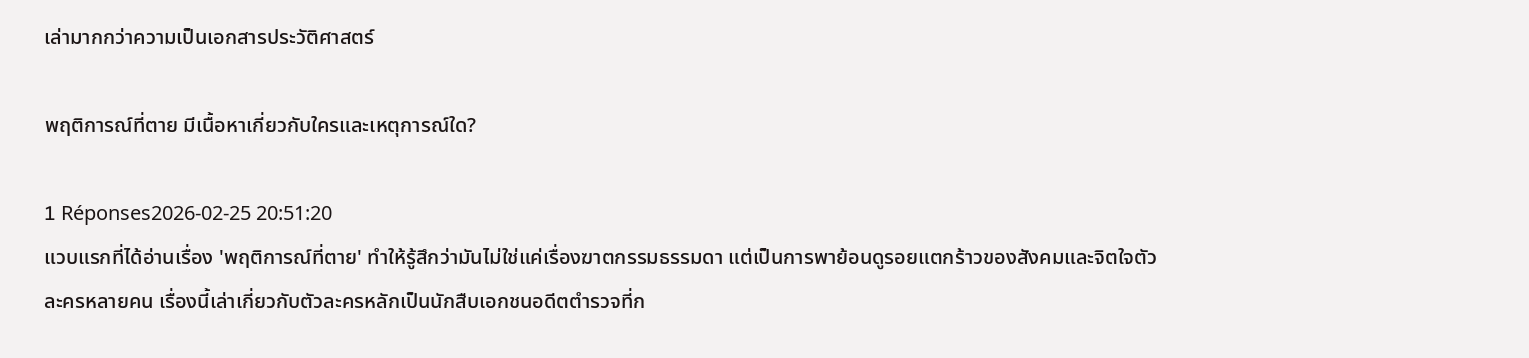เล่ามากกว่าความเป็นเอกสารประวัติศาสตร์

พฤติการณ์ที่ตาย มีเนื้อหาเกี่ยวกับใครและเหตุการณ์ใด?

1 Réponses2026-02-25 20:51:20
แวบแรกที่ได้อ่านเรื่อง 'พฤติการณ์ที่ตาย' ทำให้รู้สึกว่ามันไม่ใช่แค่เรื่องฆาตกรรมธรรมดา แต่เป็นการพาย้อนดูรอยแตกร้าวของสังคมและจิตใจตัวละครหลายคน เรื่องนี้เล่าเกี่ยวกับตัวละครหลักเป็นนักสืบเอกชนอดีตตำรวจที่ก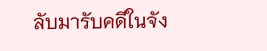ลับมารับคดีในจัง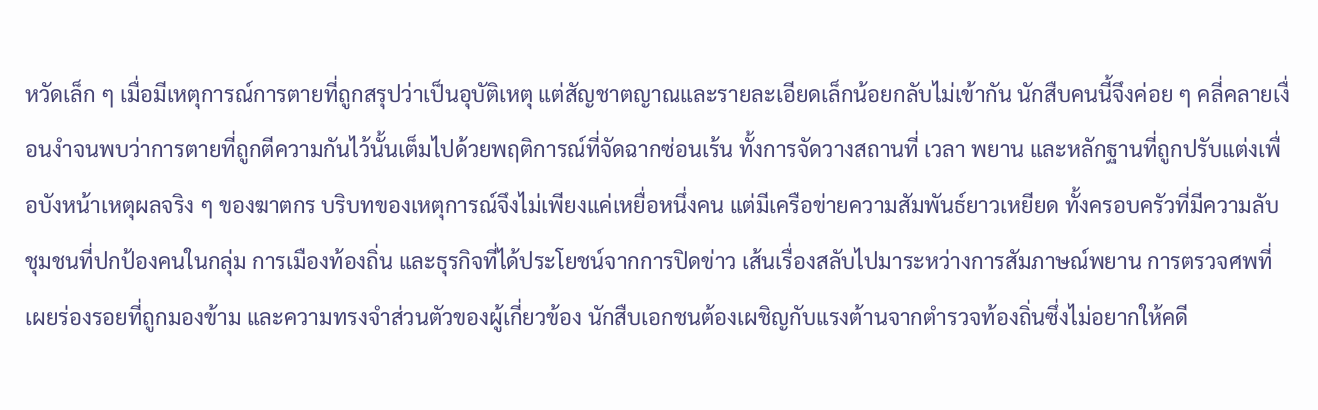หวัดเล็ก ๆ เมื่อมีเหตุการณ์การตายที่ถูกสรุปว่าเป็นอุบัติเหตุ แต่สัญชาตญาณและรายละเอียดเล็กน้อยกลับไม่เข้ากัน นักสืบคนนี้จึงค่อย ๆ คลี่คลายเงื่อนงำจนพบว่าการตายที่ถูกตีความกันไว้นั้นเต็มไปด้วยพฤติการณ์ที่จัดฉากซ่อนเร้น ทั้งการจัดวางสถานที่ เวลา พยาน และหลักฐานที่ถูกปรับแต่งเพื่อบังหน้าเหตุผลจริง ๆ ของฆาตกร บริบทของเหตุการณ์จึงไม่เพียงแค่เหยื่อหนึ่งคน แต่มีเครือข่ายความสัมพันธ์ยาวเหยียด ทั้งครอบครัวที่มีความลับ ชุมชนที่ปกป้องคนในกลุ่ม การเมืองท้องถิ่น และธุรกิจที่ได้ประโยชน์จากการปิดข่าว เส้นเรื่องสลับไปมาระหว่างการสัมภาษณ์พยาน การตรวจศพที่เผยร่องรอยที่ถูกมองข้าม และความทรงจำส่วนตัวของผู้เกี่ยวข้อง นักสืบเอกชนต้องเผชิญกับแรงต้านจากตำรวจท้องถิ่นซึ่งไม่อยากให้คดี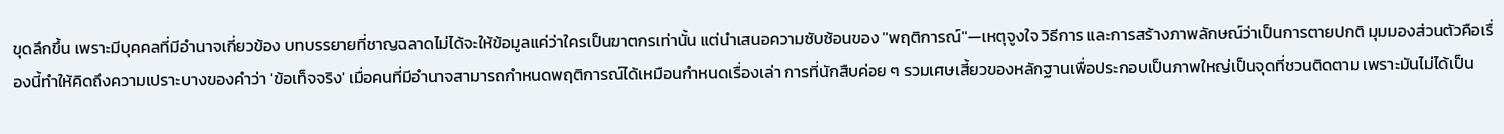ขุดลึกขึ้น เพราะมีบุคคลที่มีอำนาจเกี่ยวข้อง บทบรรยายที่ชาญฉลาดไม่ได้จะให้ข้อมูลแค่ว่าใครเป็นฆาตกรเท่านั้น แต่นำเสนอความซับซ้อนของ ''พฤติการณ์''—เหตุจูงใจ วิธีการ และการสร้างภาพลักษณ์ว่าเป็นการตายปกติ มุมมองส่วนตัวคือเรื่องนี้ทำให้คิดถึงความเปราะบางของคำว่า 'ข้อเท็จจริง' เมื่อคนที่มีอำนาจสามารถกำหนดพฤติการณ์ได้เหมือนกำหนดเรื่องเล่า การที่นักสืบค่อย ๆ รวมเศษเสี้ยวของหลักฐานเพื่อประกอบเป็นภาพใหญ่เป็นจุดที่ชวนติดตาม เพราะมันไม่ได้เป็น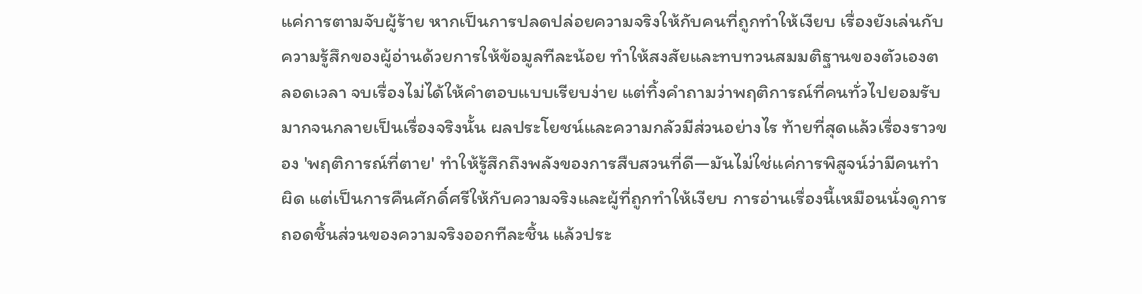แค่การตามจับผู้ร้าย หากเป็นการปลดปล่อยความจริงให้กับคนที่ถูกทำให้เงียบ เรื่องยังเล่นกับความรู้สึกของผู้อ่านด้วยการให้ข้อมูลทีละน้อย ทำให้สงสัยและทบทวนสมมติฐานของตัวเองตลอดเวลา จบเรื่องไม่ได้ให้คำตอบแบบเรียบง่าย แต่ทิ้งคำถามว่าพฤติการณ์ที่คนทั่วไปยอมรับมากจนกลายเป็นเรื่องจริงนั้น ผลประโยชน์และความกลัวมีส่วนอย่างไร ท้ายที่สุดแล้วเรื่องราวของ 'พฤติการณ์ที่ตาย' ทำให้รู้สึกถึงพลังของการสืบสวนที่ดี—มันไม่ใช่แค่การพิสูจน์ว่ามีคนทำผิด แต่เป็นการคืนศักดิ์ศรีให้กับความจริงและผู้ที่ถูกทำให้เงียบ การอ่านเรื่องนี้เหมือนนั่งดูการถอดชิ้นส่วนของความจริงออกทีละชิ้น แล้วประ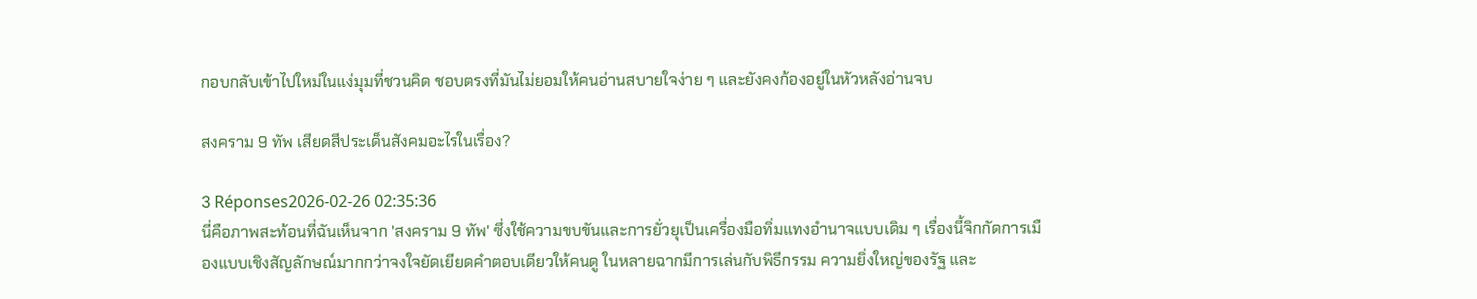กอบกลับเข้าไปใหม่ในแง่มุมที่ชวนคิด ชอบตรงที่มันไม่ยอมให้คนอ่านสบายใจง่าย ๆ และยังคงก้องอยู่ในหัวหลังอ่านจบ

สงคราม 9 ทัพ เสียดสีประเด็นสังคมอะไรในเรื่อง?

3 Réponses2026-02-26 02:35:36
นี่คือภาพสะท้อนที่ฉันเห็นจาก 'สงคราม 9 ทัพ' ซึ่งใช้ความขบขันและการยั่วยุเป็นเครื่องมือทิ่มแทงอำนาจแบบเดิม ๆ เรื่องนี้จิกกัดการเมืองแบบเชิงสัญลักษณ์มากกว่าจงใจยัดเยียดคำตอบเดียวให้คนดู ในหลายฉากมีการเล่นกับพิธีกรรม ความยิ่งใหญ่ของรัฐ และ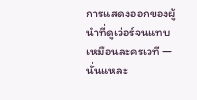การแสดงออกของผู้นำที่ดูเว่อร์จนแทบเหมือนละครเวที — นั่นแหละ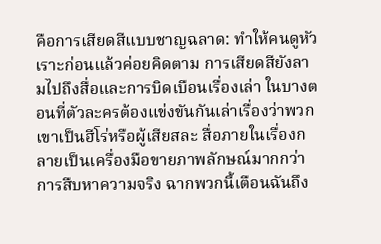คือการเสียดสีแบบชาญฉลาด: ทำให้คนดูหัวเราะก่อนแล้วค่อยคิดตาม การเสียดสียังลามไปถึงสื่อและการบิดเบือนเรื่องเล่า ในบางตอนที่ตัวละครต้องแข่งขันกันเล่าเรื่องว่าพวกเขาเป็นฮีโร่หรือผู้เสียสละ สื่อภายในเรื่องกลายเป็นเครื่องมือขายภาพลักษณ์มากกว่าการสืบหาความจริง ฉากพวกนี้เตือนฉันถึง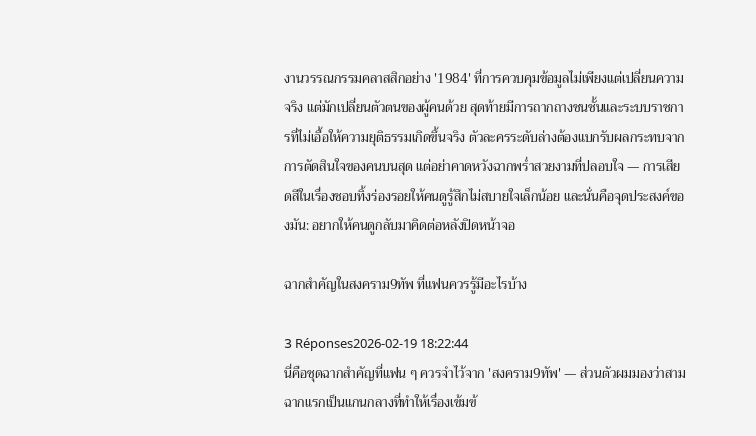งานวรรณกรรมคลาสสิกอย่าง '1984' ที่การควบคุมข้อมูลไม่เพียงแต่เปลี่ยนความจริง แต่มักเปลี่ยนตัวตนของผู้คนด้วย สุดท้ายมีการถากถางชนชั้นและระบบราชการที่ไม่เอื้อให้ความยุติธรรมเกิดขึ้นจริง ตัวละครระดับล่างต้องแบกรับผลกระทบจากการตัดสินใจของคนบนสุด แต่อย่าคาดหวังฉากพร่ำสวยงามที่ปลอบใจ — การเสียดสีในเรื่องชอบทิ้งร่องรอยให้คนดูรู้สึกไม่สบายใจเล็กน้อย และนั่นคือจุดประสงค์ของมัน: อยากให้คนดูกลับมาคิดต่อหลังปิดหน้าจอ

ฉากสำคัญในสงคราม9ทัพ ที่แฟนควรรู้มีอะไรบ้าง

3 Réponses2026-02-19 18:22:44
นี่คือชุดฉากสำคัญที่แฟน ๆ ควรจำไว้จาก 'สงคราม9ทัพ' — ส่วนตัวผมมองว่าสามฉากแรกเป็นแกนกลางที่ทำให้เรื่องเข้มข้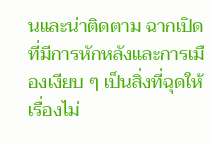นและน่าติดตาม ฉากเปิดที่มีการหักหลังและการเมืองเงียบ ๆ เป็นสิ่งที่ฉุดให้เรื่องไม่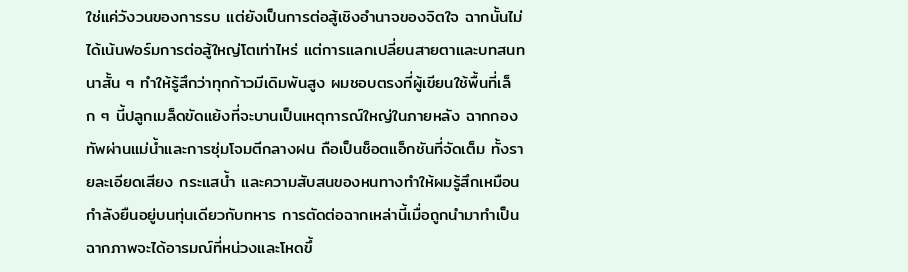ใช่แค่วังวนของการรบ แต่ยังเป็นการต่อสู้เชิงอำนาจของจิตใจ ฉากนั้นไม่ได้เน้นฟอร์มการต่อสู้ใหญ่โตเท่าไหร่ แต่การแลกเปลี่ยนสายตาและบทสนทนาสั้น ๆ ทำให้รู้สึกว่าทุกก้าวมีเดิมพันสูง ผมชอบตรงที่ผู้เขียนใช้พื้นที่เล็ก ๆ นี้ปลูกเมล็ดขัดแย้งที่จะบานเป็นเหตุการณ์ใหญ่ในภายหลัง ฉากกองทัพผ่านแม่น้ำและการซุ่มโจมตีกลางฝน ถือเป็นช็อตแอ็กชันที่จัดเต็ม ทั้งรายละเอียดเสียง กระแสน้ำ และความสับสนของหนทางทำให้ผมรู้สึกเหมือนกำลังยืนอยู่บนทุ่นเดียวกับทหาร การตัดต่อฉากเหล่านี้เมื่อถูกนำมาทำเป็นฉากภาพจะได้อารมณ์ที่หน่วงและโหดขึ้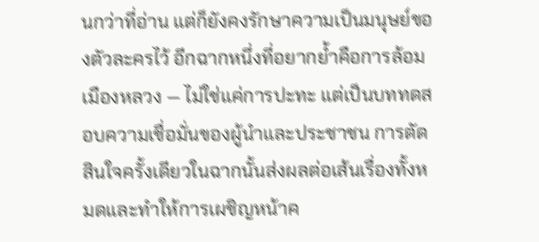นกว่าที่อ่าน แต่ก็ยังคงรักษาความเป็นมนุษย์ของตัวละครไว้ อีกฉากหนึ่งที่อยากย้ำคือการล้อมเมืองหลวง — ไม่ใช่แค่การปะทะ แต่เป็นบททดสอบความเชื่อมั่นของผู้นำและประชาชน การตัดสินใจครั้งเดียวในฉากนั้นส่งผลต่อเส้นเรื่องทั้งหมดและทำให้การเผชิญหน้าค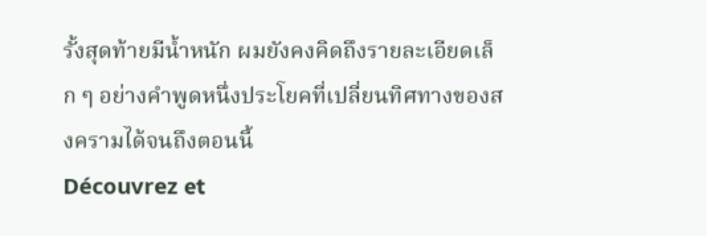รั้งสุดท้ายมีน้ำหนัก ผมยังคงคิดถึงรายละเอียดเล็ก ๆ อย่างคำพูดหนึ่งประโยคที่เปลี่ยนทิศทางของสงครามได้จนถึงตอนนี้
Découvrez et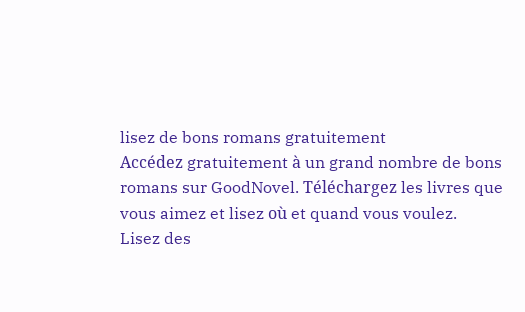lisez de bons romans gratuitement
Accédez gratuitement à un grand nombre de bons romans sur GoodNovel. Téléchargez les livres que vous aimez et lisez où et quand vous voulez.
Lisez des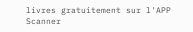livres gratuitement sur l'APP
Scanner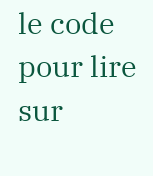le code pour lire sur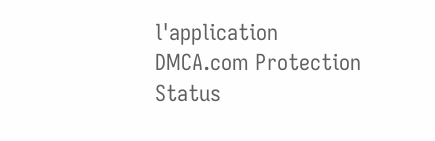l'application
DMCA.com Protection Status